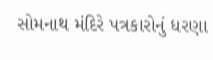સોમનાથ મંદિરે પત્રકારોનું ધરણા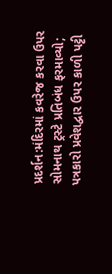પ્રદર્શન:મંદિરમાં કવરેજ કરવા ઉપર સોમનાથ ટ્રસ્ટે પ્રતિબંધ ફરમાવ્યો; પત્રકારો પ્રવેશદ્વાર ઉપર કાળી પટ્ટી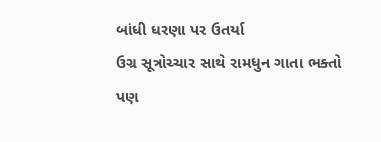બાંધી ધરણા પર ઉતર્યા
ઉગ્ર સૂત્રોચ્ચાર સાથે રામધુન ગાતા ભક્તો પણ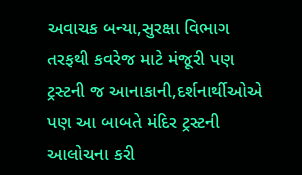અવાચક બન્યા,સુરક્ષા વિભાગ તરફથી કવરેજ માટે મંજૂરી પણ ટ્રસ્ટની જ આનાકાની,દર્શનાર્થીઓએ પણ આ બાબતે મંદિર ટ્રસ્ટની આલોચના કરી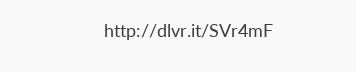http://dlvr.it/SVr4mF